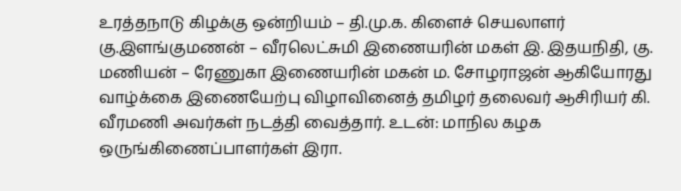உரத்தநாடு கிழக்கு ஒன்றியம் – தி.மு.க. கிளைச் செயலாளர் கு.இளங்குமணன் – வீரலெட்சுமி இணையரின் மகள் இ. இதயநிதி, கு. மணியன் – ரேணுகா இணையரின் மகன் ம. சோழராஜன் ஆகியோரது வாழ்க்கை இணையேற்பு விழாவினைத் தமிழர் தலைவர் ஆசிரியர் கி. வீரமணி அவர்கள் நடத்தி வைத்தார். உடன்: மாநில கழக ஒருங்கிணைப்பாளர்கள் இரா.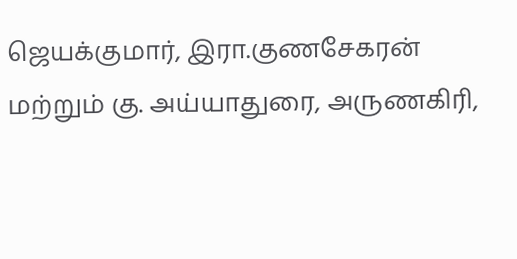ஜெயக்குமார், இரா.குணசேகரன் மற்றும் கு. அய்யாதுரை, அருணகிரி,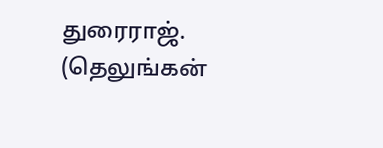துரைராஜ். (தெலுங்கன்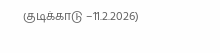குடிக்காடு –11.2.2026)